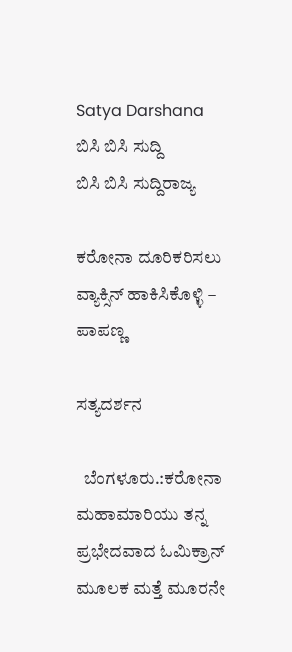Satya Darshana
ಬಿಸಿ ಬಿಸಿ ಸುದ್ದಿ
ಬಿಸಿ ಬಿಸಿ ಸುದ್ದಿರಾಜ್ಯ

ಕರೋನಾ ದೂರಿಕರಿಸಲು ವ್ಯಾಕ್ಸಿನ್ ಹಾಕಿಸಿಕೊಳ್ಳಿ – ಪಾಪಣ್ಣ

ಸತ್ಯದರ್ಶನ

  ಬೆಂಗಳೂರು.:ಕರೋನಾ ಮಹಾಮಾರಿಯು ತನ್ನ ಪ್ರಭೇದವಾದ ಓಮಿಕ್ರಾನ್ ಮೂಲಕ ಮತ್ತೆ ಮೂರನೇ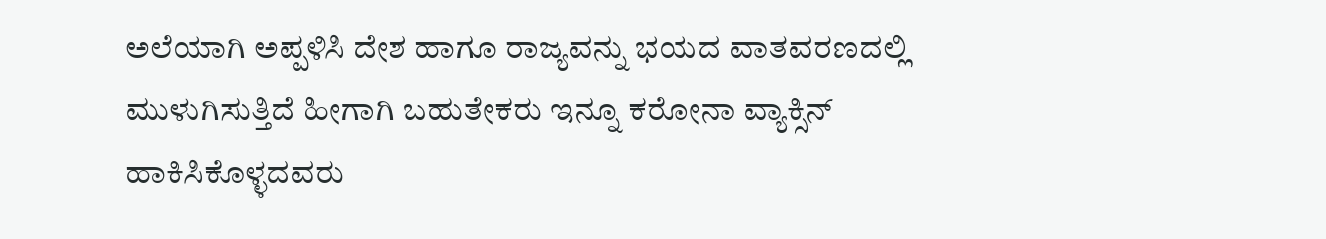ಅಲೆಯಾಗಿ ಅಪ್ಪಳಿಸಿ ದೇಶ ಹಾಗೂ ರಾಜ್ಯವನ್ನು ಭಯದ ವಾತವರಣದಲ್ಲಿ ಮುಳುಗಿಸುತ್ತಿದೆ ಹೀಗಾಗಿ ಬಹುತೇಕರು ಇನ್ನೂ ಕರೋನಾ ವ್ಯಾಕ್ಸಿನ್ ಹಾಕಿಸಿಕೊಳ್ಳದವರು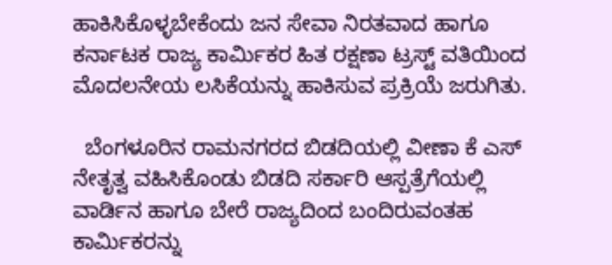ಹಾಕಿಸಿಕೊಳ್ಳಬೇಕೆಂದು ಜನ ಸೇವಾ ನಿರತವಾದ ಹಾಗೂ ಕರ್ನಾಟಕ ರಾಜ್ಯ ಕಾರ್ಮಿಕರ ಹಿತ ರಕ್ಷಣಾ ಟ್ರಸ್ಟ್ ವತಿಯಿಂದ ಮೊದಲನೇಯ ಲಸಿಕೆಯನ್ನು ಹಾಕಿಸುವ ಪ್ರಕ್ರಿಯೆ ಜರುಗಿತು.

  ಬೆಂಗಳೂರಿನ ರಾಮನಗರದ ಬಿಡದಿಯಲ್ಲಿ ವೀಣಾ ಕೆ ಎಸ್ ನೇತೃತ್ವ ವಹಿಸಿಕೊಂಡು ಬಿಡದಿ ಸರ್ಕಾರಿ ಆಸ್ಪತ್ರೆಗೆಯಲ್ಲಿ ವಾರ್ಡಿನ ಹಾಗೂ ಬೇರೆ ರಾಜ್ಯದಿಂದ ಬಂದಿರುವಂತಹ ಕಾರ್ಮಿಕರನ್ನು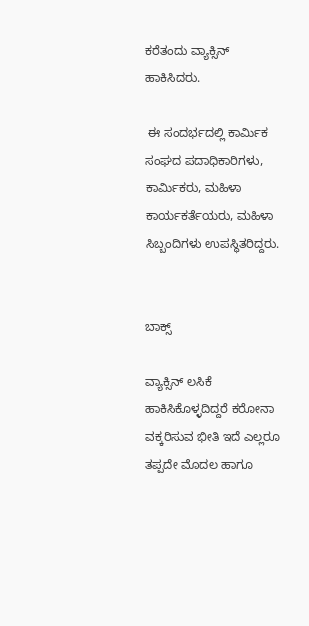ಕರೆತಂದು ವ್ಯಾಕ್ಸಿನ್ ಹಾಕಿಸಿದರು.

 ಈ ಸಂದರ್ಭದಲ್ಲಿ ಕಾರ್ಮಿಕ ಸಂಘದ ಪದಾಧಿಕಾರಿಗಳು, ಕಾರ್ಮಿಕರು, ಮಹಿಳಾ ಕಾರ್ಯಕರ್ತೆಯರು, ಮಹಿಳಾ ಸಿಬ್ಬಂದಿಗಳು ಉಪಸ್ಥಿತರಿದ್ದರು.


ಬಾಕ್ಸ್

ವ್ಯಾಕ್ಸಿನ್ ಲಸಿಕೆ ಹಾಕಿಸಿಕೊಳ್ಳದಿದ್ದರೆ ಕರೋನಾ ವಕ್ಕರಿಸುವ ಭೀತಿ ಇದೆ ಎಲ್ಲರೂ ತಪ್ಪದೇ ಮೊದಲ ಹಾಗೂ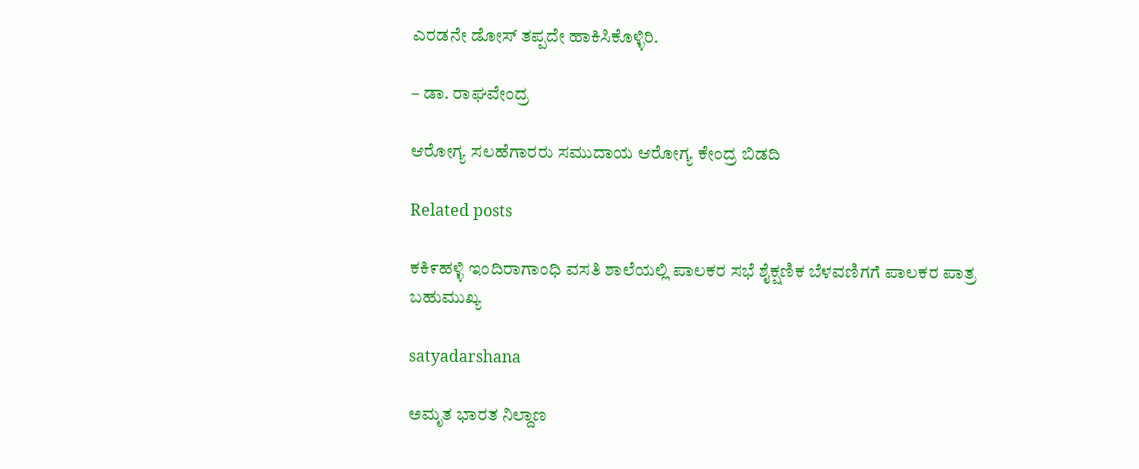ಎರಡನೇ ಡೋಸ್ ತಪ್ಪದೇ ಹಾಕಿಸಿಕೊಳ್ಳಿರಿ.

– ಡಾ. ರಾಘವೇಂದ್ರ

ಆರೋಗ್ಯ ಸಲಹೆಗಾರರು ಸಮುದಾಯ ಆರೋಗ್ಯ ಕೇಂದ್ರ ಬಿಡದಿ

Related posts

ಕಕಿ೯ಹಳ್ಳಿ ಇಂದಿರಾಗಾಂಧಿ ವಸತಿ ಶಾಲೆಯಲ್ಲಿ ಪಾಲಕರ ಸಭೆ ಶೈಕ್ಷಣಿಕ ಬೆಳವಣಿಗಗೆ ಪಾಲಕರ ಪಾತ್ರ ಬಹುಮುಖ್ಯ

satyadarshana

ಅಮೃತ ಭಾರತ ನಿಲ್ದಾಣ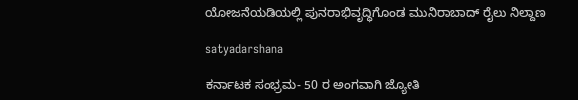ಯೋಜನೆಯಡಿಯಲ್ಲಿ ಪುನರಾಭಿವೃದ್ಧಿಗೊಂಡ ಮುನಿರಾಬಾದ್ ರೈಲು ನಿಲ್ದಾಣ

satyadarshana

ಕರ್ನಾಟಕ ಸಂಭ್ರಮ- 50 ರ ಅಂಗವಾಗಿ ಜ್ಯೋತಿ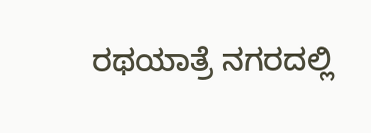ರಥಯಾತ್ರೆ ನಗರದಲ್ಲಿ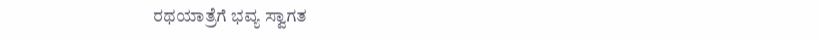ರಥಯಾತ್ರೆಗೆ ಭವ್ಯ ಸ್ವಾಗತ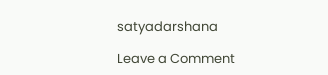satyadarshana

Leave a Comment